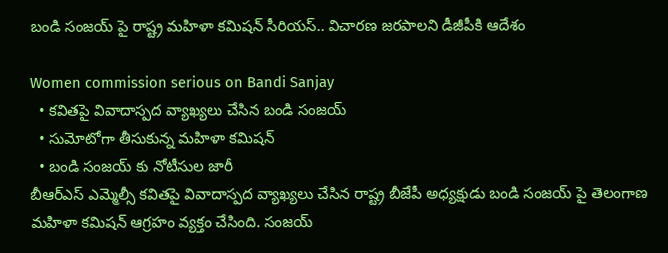బండి సంజయ్ పై రాష్ట్ర మహిళా కమిషన్ సీరియస్.. విచారణ జరపాలని డీజీపీకి ఆదేశం

Women commission serious on Bandi Sanjay
  • కవితపై వివాదాస్పద వ్యాఖ్యలు చేసిన బండి సంజయ్
  • సుమోటోగా తీసుకున్న మహిళా కమిషన్
  • బండి సంజయ్ కు నోటీసుల జారీ
బీఆర్ఎస్ ఎమ్మెల్సీ కవితపై వివాదాస్పద వ్యాఖ్యలు చేసిన రాష్ట్ర బీజేపీ అధ్యక్షుడు బండి సంజయ్ పై తెలంగాణ మహిళా కమిషన్ ఆగ్రహం వ్యక్తం చేసింది. సంజయ్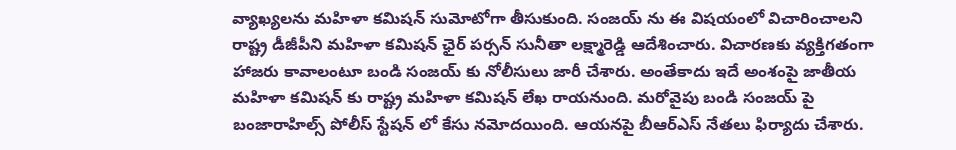వ్యాఖ్యలను మహిళా కమిషన్ సుమోటోగా తీసుకుంది. సంజయ్ ను ఈ విషయంలో విచారించాలని రాష్ట్ర డీజీపీని మహిళా కమిషన్ ఛైర్ పర్సన్ సునీతా లక్ష్మారెడ్డి ఆదేశించారు. విచారణకు వ్యక్తిగతంగా హాజరు కావాలంటూ బండి సంజయ్ కు నోలీసులు జారీ చేశారు. అంతేకాదు ఇదే అంశంపై జాతీయ మహిళా కమిషన్ కు రాష్ట్ర మహిళా కమిషన్ లేఖ రాయనుంది. మరోవైపు బండి సంజయ్ పై బంజారాహిల్స్ పోలీస్ స్టేషన్ లో కేసు నమోదయింది. ఆయనపై బీఆర్ఎస్ నేతలు ఫిర్యాదు చేశారు.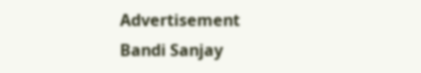Advertisement
Bandi Sanjay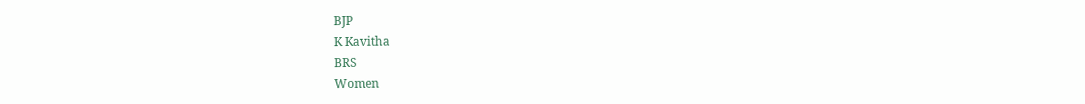BJP
K Kavitha
BRS
Women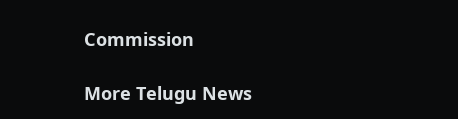Commission

More Telugu News